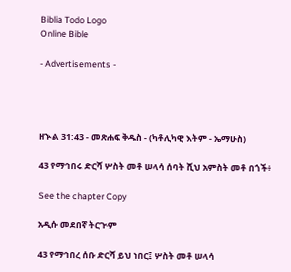Biblia Todo Logo
Online Bible

- Advertisements -




ዘኍል 31:43 - መጽሐፍ ቅዱስ - (ካቶሊካዊ እትም - ኤማሁስ)

43 የማኅበሩ ድርሻ ሦስት መቶ ሠላሳ ሰባት ሺህ አምስት መቶ በጎች፥

See the chapter Copy

አዲሱ መደበኛ ትርጒም

43 የማኅበረ ሰቡ ድርሻ ይህ ነበር፤ ሦስት መቶ ሠላሳ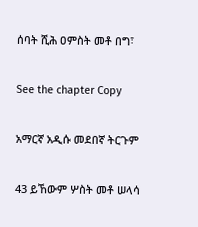ሰባት ሺሕ ዐምስት መቶ በግ፣

See the chapter Copy

አማርኛ አዲሱ መደበኛ ትርጉም

43 ይኸውም ሦስት መቶ ሠላሳ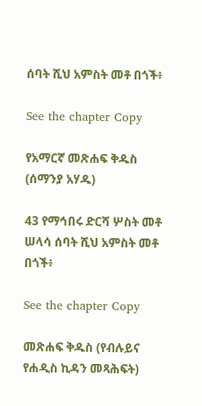ሰባት ሺህ አምስት መቶ በጎች፥

See the chapter Copy

የአማርኛ መጽሐፍ ቅዱስ (ሰማንያ አሃዱ)

43 የማኅበሩ ድርሻ ሦስት መቶ ሠላሳ ሰባት ሺህ አምስት መቶ በጎች፥

See the chapter Copy

መጽሐፍ ቅዱስ (የብሉይና የሐዲስ ኪዳን መጻሕፍት)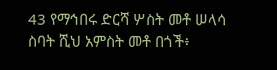43 የማኅበሩ ድርሻ ሦስት መቶ ሠላሳ ስባት ሺህ አምስት መቶ በጎች፥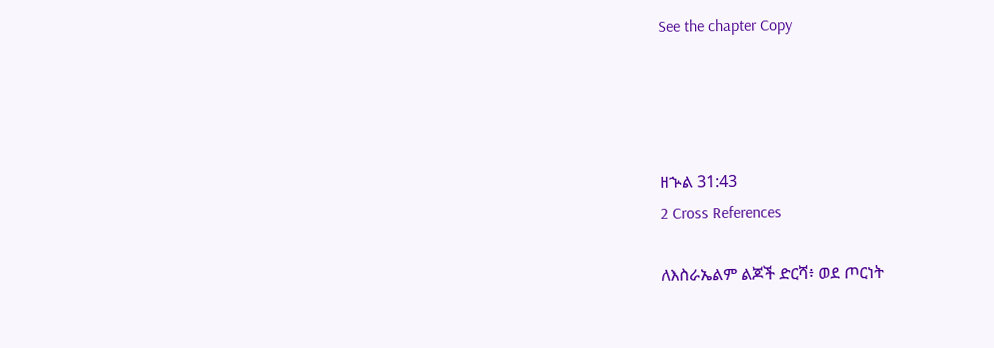See the chapter Copy




ዘኍል 31:43
2 Cross References

ለእስራኤልም ልጆች ድርሻ፥ ወደ ጦርነት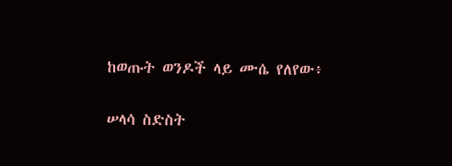ከወጡት ወንዶች ላይ ሙሴ የለየው፥


ሠላሳ ስድስት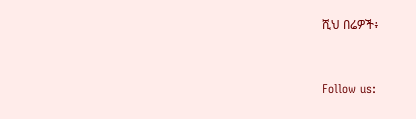ሺህ በሬዎች፥


Follow us: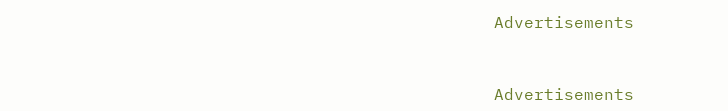Advertisements


Advertisements